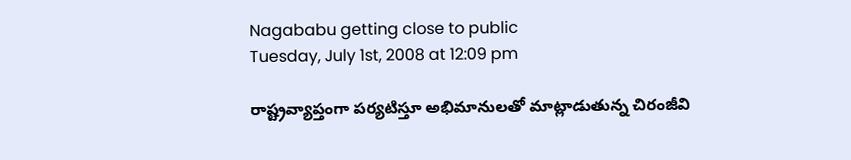Nagababu getting close to public
Tuesday, July 1st, 2008 at 12:09 pm

రాష్ట్రవ్యాప్తంగా పర్యటిస్తూ అభిమానులతో మాట్లాడుతున్న చిరంజీవి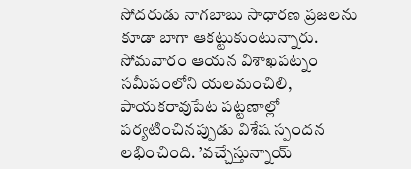సోదరుడు నాగబాబు సాధారణ ప్రజలను కూడా బాగా ఆకట్టుకుంటున్నారు. సోమవారం ఆయన విశాఖపట్నం సమీపంలోని యలమంచిలి, పాయకరావుపేట పట్టణాల్లో పర్యటించినప్పుడు విశేష స్పందన లభించింది. ’వచ్చేస్తున్నాయ్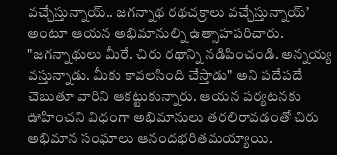వచ్చేస్తున్నాయ్.. జగన్నాథ రథచక్రాలు వచ్చేస్తున్నాయ్’ అంటూ ఆయన అభిమానుల్ని ఉత్సాహపరిచారు. "జగన్నాథులు మీరే. చిరు రథాన్ని నడిపించండి. అన్నయ్య వస్తున్నాడు. మీకు కావలసింది చేస్తాడు" అని పదేపదే చెబుతూ వారిని ఆకట్టుకున్నారు. ఆయన పర్యటనకు ఊహించని విధంగా అభిమానులు తరలిరావడంతో చిరు అభిమాన సంఘాలు ఆనందభరితమయ్యాయి.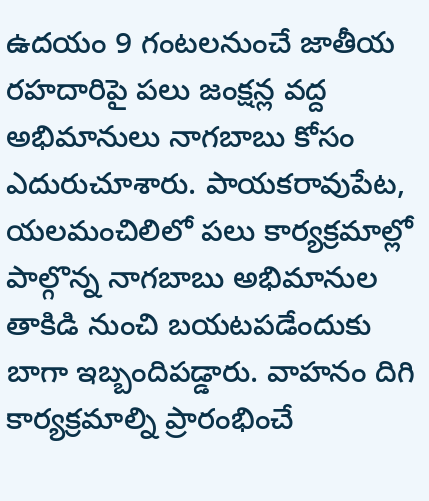ఉదయం 9 గంటలనుంచే జాతీయ రహదారిపై పలు జంక్షన్ల వద్ద అభిమానులు నాగబాబు కోసం ఎదురుచూశారు. పాయకరావుపేట, యలమంచిలిలో పలు కార్యక్రమాల్లో పాల్గొన్న నాగబాబు అభిమానుల తాకిడి నుంచి బయటపడేందుకు బాగా ఇబ్బందిపడ్డారు. వాహనం దిగి కార్యక్రమాల్ని ప్రారంభించే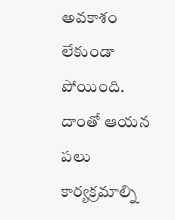అవకాశం లేకుండా పోయింది. దాంతో ఆయన పలు కార్యక్రమాల్ని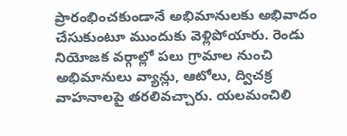ప్రారంభించకుండానే అభిమానులకు అభివాదం చేసుకుంటూ ముందుకు వెళ్లిపోయారు. రెండు నియోజక వర్గాల్లో పలు గ్రామాల నుంచి అభిమానులు వ్యాన్లు, ఆటోలు, ద్విచక్ర వాహనాలపై తరలివచ్చారు. యలమంచిలి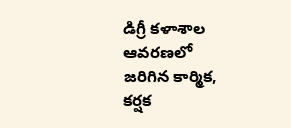డిగ్రీ కళాశాల ఆవరణలో జరిగిన కార్మిక, కర్షక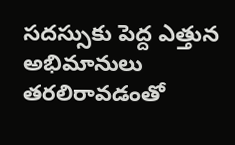సదస్సుకు పెద్ద ఎత్తున అభిమానులు తరలిరావడంతో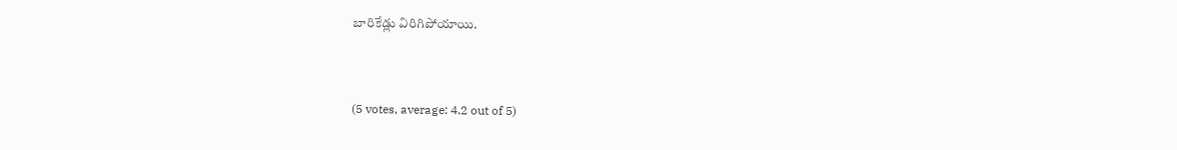బారికేడ్లు విరిగిపోయాయి.


(5 votes, average: 4.2 out of 5)